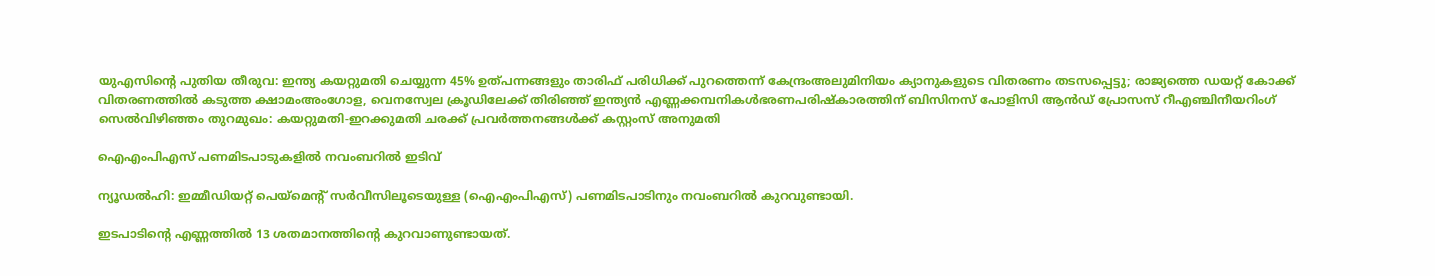യുഎസിന്റെ പുതിയ തീരുവ: ഇന്ത്യ കയറ്റുമതി ചെയ്യുന്ന 45% ഉത്പന്നങ്ങളും താരിഫ് പരിധിക്ക് പുറത്തെന്ന് കേന്ദ്രംഅലുമിനിയം ക്യാനുകളുടെ വിതരണം തടസപ്പെട്ടു; രാജ്യത്തെ ഡയറ്റ് കോക്ക് വിതരണത്തില്‍ കടുത്ത ക്ഷാമംഅംഗോള, വെനസ്വേല ക്രൂഡിലേക്ക് തിരിഞ്ഞ് ഇന്ത്യൻ എണ്ണക്കമ്പനികൾഭരണപരിഷ്കാരത്തിന് ബിസിനസ് പോളിസി ആൻഡ് പ്രോസസ് റീഎഞ്ചിനീയറിംഗ് സെൽവിഴിഞ്ഞം തുറമുഖം: കയറ്റുമതി-ഇറക്കുമതി ചരക്ക് പ്രവര്‍ത്തനങ്ങള്‍ക്ക് കസ്റ്റംസ് അനുമതി

ഐഎംപിഎസ് പണമിടപാടുകളിൽ നവംബറിൽ ഇടിവ്

ന്യൂഡൽഹി: ഇമ്മീഡിയറ്റ് പെയ്മെന്‍റ് സർവീസിലൂടെയുള്ള (ഐഎംപിഎസ്) പണമിടപാടിനും നവംബറിൽ കുറവുണ്ടായി.

ഇടപാടിന്‍റെ എണ്ണത്തിൽ 13 ശതമാനത്തിന്‍റെ കുറവാണുണ്ടായത്.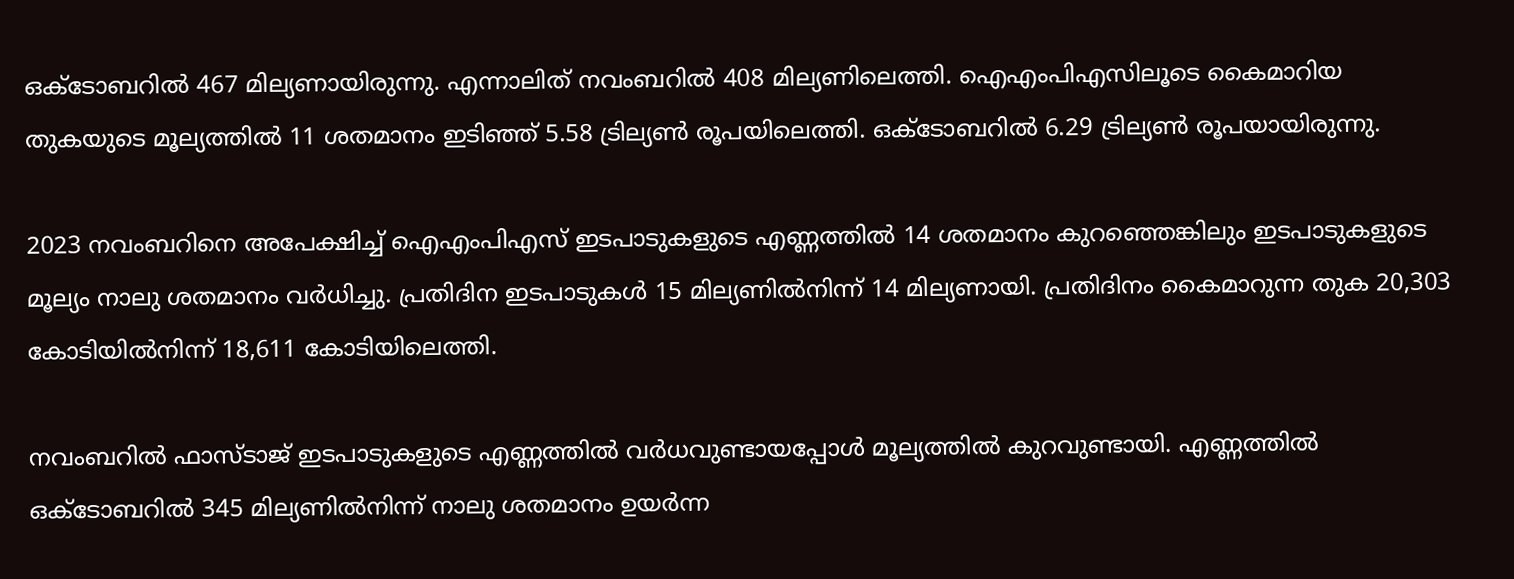ഒക്‌ടോബറിൽ 467 മില്യണായിരുന്നു. എന്നാലിത് നവംബറിൽ 408 മില്യണിലെത്തി. ഐഎംപിഎസിലൂടെ കൈമാറിയ തുകയുടെ മൂല്യത്തിൽ 11 ശതമാനം ഇടിഞ്ഞ് 5.58 ട്രില്യണ്‍ രൂപയിലെത്തി. ഒക്‌ടോബറിൽ 6.29 ട്രില്യണ്‍ രൂപയായിരുന്നു.

2023 നവംബറിനെ അപേക്ഷിച്ച് ഐഎംപിഎസ് ഇടപാടുകളുടെ എണ്ണത്തിൽ 14 ശതമാനം കുറഞ്ഞെങ്കിലും ഇടപാടുകളുടെ മൂല്യം നാലു ശതമാനം വർധിച്ചു. പ്രതിദിന ഇടപാടുകൾ 15 മില്യണിൽനിന്ന് 14 മില്യണായി. പ്രതിദിനം കൈമാറുന്ന തുക 20,303 കോടിയിൽനിന്ന് 18,611 കോടിയിലെത്തി.

നവംബറിൽ ഫാസ്ടാജ് ഇടപാടുകളുടെ എണ്ണത്തിൽ വർധവുണ്ടായപ്പോൾ മൂല്യത്തിൽ കുറവുണ്ടായി. എണ്ണത്തിൽ ഒക്‌ടോബറിൽ 345 മില്യണിൽനിന്ന് നാലു ശതമാനം ഉയർന്ന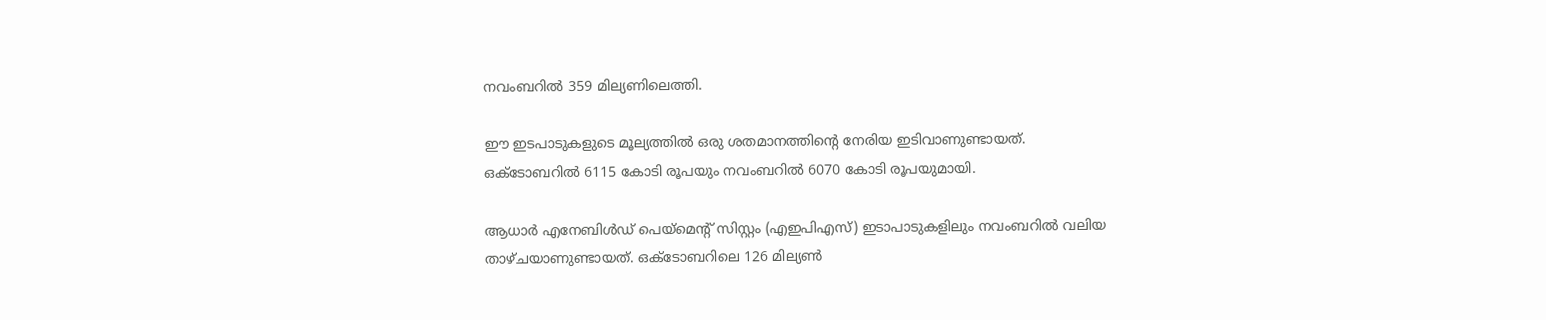നവംബറിൽ 359 മില്യണിലെത്തി.

ഈ ഇടപാടുകളുടെ മൂല്യത്തിൽ ഒരു ശതമാനത്തിന്‍റെ നേരിയ ഇടിവാണുണ്ടായത്. ഒക്‌ടോബറിൽ 6115 കോടി രൂപയും നവംബറിൽ 6070 കോടി രൂപയുമായി.

ആധാർ എനേബിൾഡ് പെയ്മെന്‍റ് സിസ്റ്റം (എഇപിഎസ്) ഇടാപാടുകളിലും നവംബറിൽ വലിയ താഴ്ചയാണുണ്ടായത്. ഒക്‌ടോബറിലെ 126 മില്യണ്‍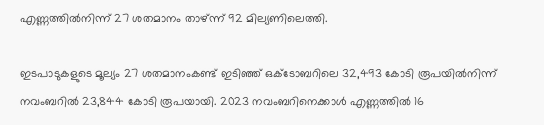എണ്ണത്തിൽനിന്ന് 27 ശതമാനം താഴ്ന്ന് 92 മില്യണിലെത്തി.

ഇടപാടുകളുടെ മൂല്യം 27 ശതമാനംകണ്ട് ഇടിഞ്ഞ് ഒക്ടോബറിലെ 32,493 കോടി രൂപയിൽനിന്ന് നവംബറിൽ 23,844 കോടി രൂപയായി. 2023 നവംബറിനെക്കാൾ എണ്ണത്തിൽ 16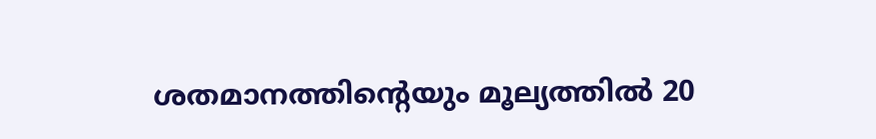ശതമാനത്തിന്‍റെയും മൂല്യത്തിൽ 20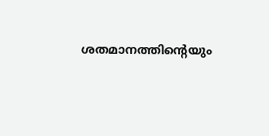ശതമാനത്തിന്‍റെയും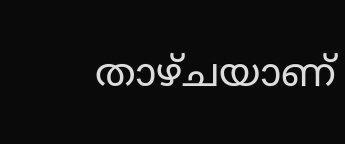താഴ്ചയാണ്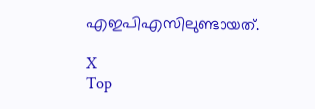എഇപിഎസിലുണ്ടായത്.

X
Top